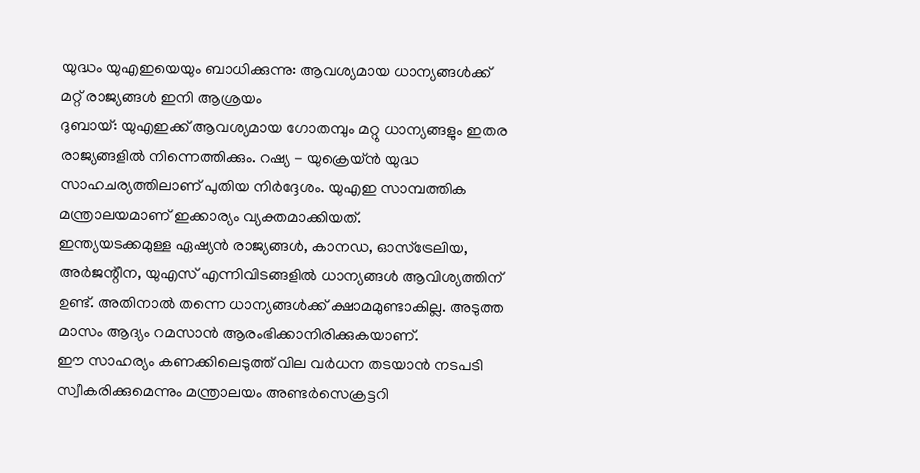യുദ്ധം യുഎഇയെയും ബാധിക്കുന്നു: ആവശ്യമായ ധാന്യങ്ങൾക്ക് മറ്റ് രാജ്യങ്ങൾ ഇനി ആശ്രയം
ദുബായ്: യുഎഇക്ക് ആവശ്യമായ ഗോതമ്പും മറ്റു ധാന്യങ്ങളും ഇതര രാജ്യങ്ങളിൽ നിന്നെത്തിക്കും. റഷ്യ - യുക്രെയ്ൻ യുദ്ധ സാഹചര്യത്തിലാണ് പുതിയ നിർദ്ദേശം. യുഎഇ സാമ്പത്തിക മന്ത്രാലയമാണ് ഇക്കാര്യം വ്യക്തമാക്കിയത്.
ഇന്ത്യയടക്കമുള്ള ഏഷ്യൻ രാജ്യങ്ങൾ, കാനഡ, ഓസ്ട്രേലിയ, അർജന്റീന, യുഎസ് എന്നിവിടങ്ങളിൽ ധാന്യങ്ങൾ ആവിശ്യത്തിന് ഉണ്ട്. അതിനാൽ തന്നെ ധാന്യങ്ങൾക്ക് ക്ഷാമമുണ്ടാകില്ല. അടുത്ത മാസം ആദ്യം റമസാൻ ആരംഭിക്കാനിരിക്കുകയാണ്.
ഈ സാഹര്യം കണക്കിലെടുത്ത് വില വർധന തടയാൻ നടപടി സ്വീകരിക്കുമെന്നും മന്ത്രാലയം അണ്ടർസെക്രട്ടറി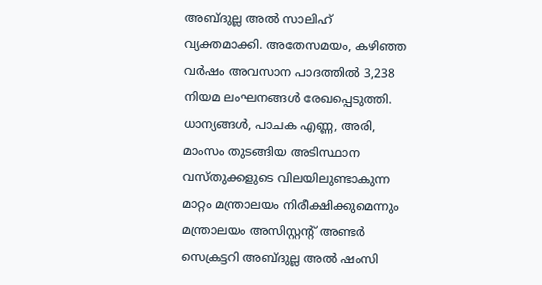അബ്ദുല്ല അൽ സാലിഹ് വ്യക്തമാക്കി. അതേസമയം, കഴിഞ്ഞ വർഷം അവസാന പാദത്തിൽ 3,238 നിയമ ലംഘനങ്ങൾ രേഖപ്പെടുത്തി. ധാന്യങ്ങൾ, പാചക എണ്ണ, അരി, മാംസം തുടങ്ങിയ അടിസ്ഥാന വസ്തുക്കളുടെ വിലയിലുണ്ടാകുന്ന മാറ്റം മന്ത്രാലയം നിരീക്ഷിക്കുമെന്നും മന്ത്രാലയം അസിസ്റ്റന്റ് അണ്ടർ സെക്രട്ടറി അബ്ദുല്ല അൽ ഷംസി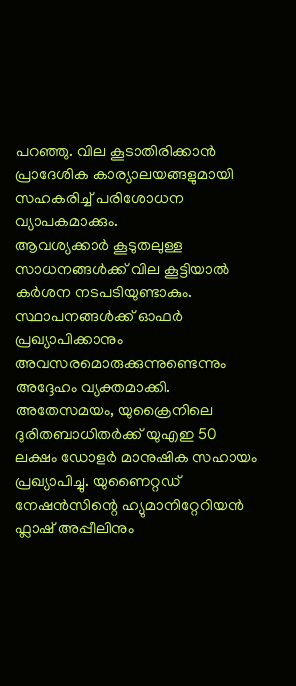പറഞ്ഞു. വില കൂടാതിരിക്കാൻ പ്രാദേശിക കാര്യാലയങ്ങളുമായി സഹകരിച്ച് പരിശോധന വ്യാപകമാക്കും.
ആവശ്യക്കാർ കൂടുതലുള്ള സാധനങ്ങൾക്ക് വില കൂട്ടിയാൽ കർശന നടപടിയുണ്ടാകും. സ്ഥാപനങ്ങൾക്ക് ഓഫർ പ്രഖ്യാപിക്കാനും അവസരമൊരുക്കുന്നുണ്ടെന്നും അദ്ദേഹം വ്യക്തമാക്കി. അതേസമയം, യുക്രൈനിലെ ദുരിതബാധിതർക്ക് യുഎഇ 50 ലക്ഷം ഡോളർ മാനുഷിക സഹായം പ്രഖ്യാപിച്ചു. യുണൈറ്റഡ് നേഷൻസിന്റെ ഹ്യുമാനിറ്റേറിയൻ ഫ്ലാഷ് അപ്പീലിനും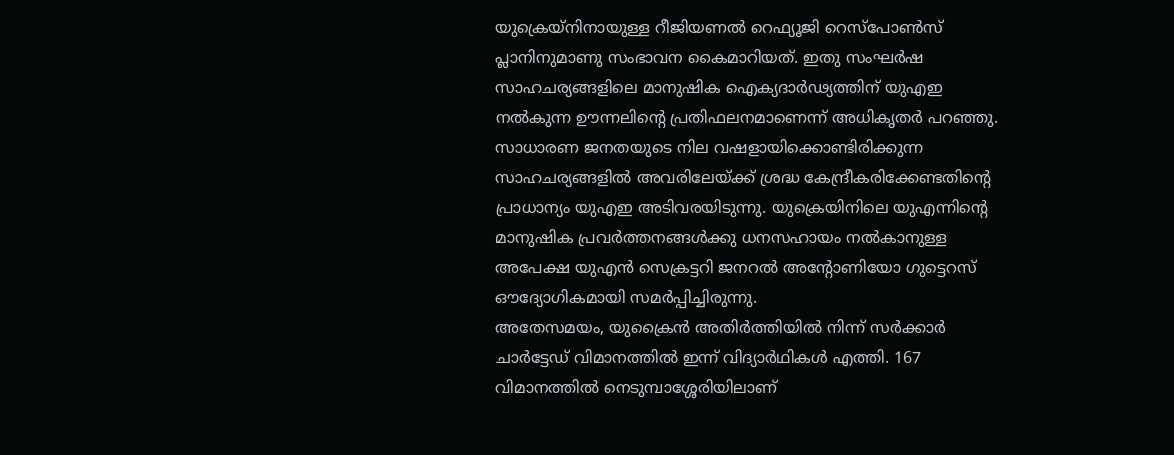യുക്രെയ്നിനായുള്ള റീജിയണൽ റെഫ്യൂജി റെസ്പോൺസ് പ്ലാനിനുമാണു സംഭാവന കൈമാറിയത്. ഇതു സംഘർഷ സാഹചര്യങ്ങളിലെ മാനുഷിക ഐക്യദാർഢ്യത്തിന് യുഎഇ നൽകുന്ന ഊന്നലിന്റെ പ്രതിഫലനമാണെന്ന് അധികൃതർ പറഞ്ഞു.
സാധാരണ ജനതയുടെ നില വഷളായിക്കൊണ്ടിരിക്കുന്ന സാഹചര്യങ്ങളിൽ അവരിലേയ്ക്ക് ശ്രദ്ധ കേന്ദ്രീകരിക്കേണ്ടതിന്റെ പ്രാധാന്യം യുഎഇ അടിവരയിടുന്നു. യുക്രെയിനിലെ യുഎന്നിന്റെ മാനുഷിക പ്രവർത്തനങ്ങൾക്കു ധനസഹായം നൽകാനുള്ള അപേക്ഷ യുഎൻ സെക്രട്ടറി ജനറൽ അന്റോണിയോ ഗുട്ടെറസ് ഔദ്യോഗികമായി സമർപ്പിച്ചിരുന്നു.
അതേസമയം, യുക്രൈൻ അതിർത്തിയിൽ നിന്ന് സർക്കാർ ചാർട്ടേഡ് വിമാനത്തിൽ ഇന്ന് വിദ്യാർഥികൾ എത്തി. 167 വിമാനത്തിൽ നെടുമ്പാശ്ശേരിയിലാണ്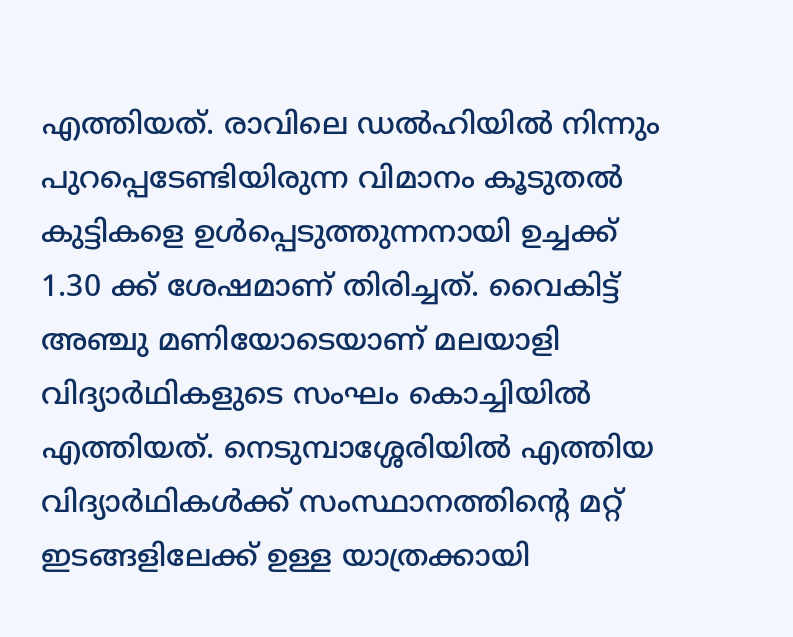എത്തിയത്. രാവിലെ ഡൽഹിയിൽ നിന്നും പുറപ്പെടേണ്ടിയിരുന്ന വിമാനം കൂടുതൽ കുട്ടികളെ ഉൾപ്പെടുത്തുന്നനായി ഉച്ചക്ക് 1.30 ക്ക് ശേഷമാണ് തിരിച്ചത്. വൈകിട്ട് അഞ്ചു മണിയോടെയാണ് മലയാളി വിദ്യാർഥികളുടെ സംഘം കൊച്ചിയിൽ എത്തിയത്. നെടുമ്പാശ്ശേരിയിൽ എത്തിയ വിദ്യാർഥികൾക്ക് സംസ്ഥാനത്തിന്റെ മറ്റ് ഇടങ്ങളിലേക്ക് ഉള്ള യാത്രക്കായി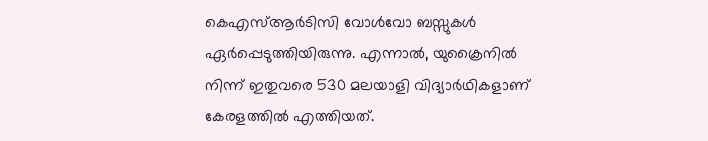കെഎസ്ആർടിസി വോൾവോ ബസ്സുകൾ ഏർപ്പെടുത്തിയിരുന്നു. എന്നാൽ, യുക്രൈനിൽ നിന്ന് ഇതുവരെ 530 മലയാളി വിദ്യാർഥികളാണ് കേരളത്തിൽ എത്തിയത്.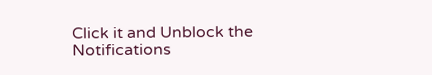Click it and Unblock the Notifications